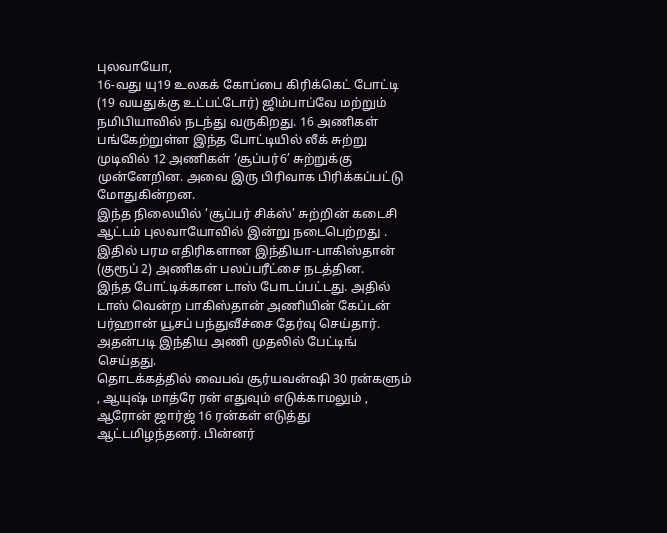புலவாயோ,
16-வது யு19 உலகக் கோப்பை கிரிக்கெட் போட்டி (19 வயதுக்கு உட்பட்டோர்) ஜிம்பாப்வே மற்றும் நமிபியாவில் நடந்து வருகிறது. 16 அணிகள் பங்கேற்றுள்ள இந்த போட்டியில் லீக் சுற்று முடிவில் 12 அணிகள் ‘சூப்பர்6’ சுற்றுக்கு முன்னேறின. அவை இரு பிரிவாக பிரிக்கப்பட்டு மோதுகின்றன.
இந்த நிலையில் ‘சூப்பர் சிக்ஸ்’ சுற்றின் கடைசி ஆட்டம் புலவாயோவில் இன்று நடைபெற்றது . இதில் பரம எதிரிகளான இந்தியா-பாகிஸ்தான் (குரூப் 2) அணிகள் பலப்பரீட்சை நடத்தின.
இந்த போட்டிக்கான டாஸ் போடப்பட்டது. அதில் டாஸ் வென்ற பாகிஸ்தான் அணியின் கேப்டன் பர்ஹான் யூசப் பந்துவீச்சை தேர்வு செய்தார். அதன்படி இந்திய அணி முதலில் பேட்டிங் செய்தது.
தொடக்கத்தில் வைபவ் சூர்யவன்ஷி 30 ரன்களும் , ஆயுஷ் மாத்ரே ரன் எதுவும் எடுக்காமலும் , ஆரோன் ஜார்ஜ் 16 ரன்கள் எடுத்து ஆட்டமிழந்தனர். பின்னர்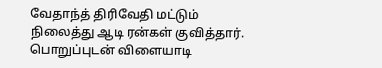வேதாந்த் திரிவேதி மட்டும் நிலைத்து ஆடி ரன்கள் குவித்தார். பொறுப்புடன் விளையாடி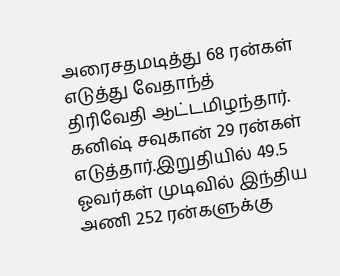அரைசதமடித்து 68 ரன்கள் எடுத்து வேதாந்த் திரிவேதி ஆட்டமிழந்தார். கனிஷ் சவுகான் 29 ரன்கள் எடுத்தார்.இறுதியில் 49.5 ஓவர்கள் முடிவில் இந்திய அணி 252 ரன்களுக்கு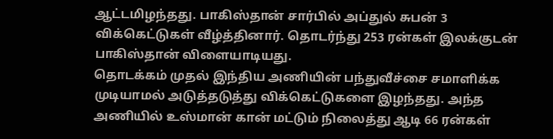ஆட்டமிழந்தது. பாகிஸ்தான் சார்பில் அப்துல் சுபன் 3 விக்கெட்டுகள் வீழ்த்தினார். தொடர்ந்து 253 ரன்கள் இலக்குடன் பாகிஸ்தான் விளையாடியது.
தொடக்கம் முதல் இந்திய அணியின் பந்துவீச்சை சமாளிக்க முடியாமல் அடுத்தடுத்து விக்கெட்டுகளை இழந்தது. அந்த அணியில் உஸ்மான் கான் மட்டும் நிலைத்து ஆடி 66 ரன்கள்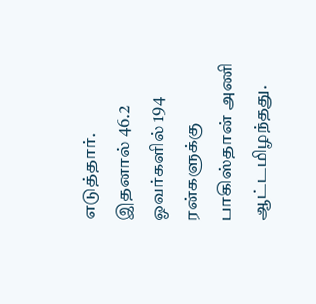எடுத்தார்.
இதனால் 46.2 ஓவர்களில் 194 ரன்களுக்கு பாகிஸ்தான் அணி ஆட்டமிழந்தது.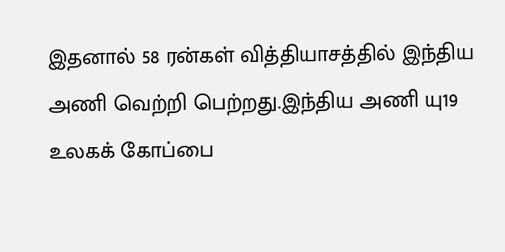இதனால் 58 ரன்கள் வித்தியாசத்தில் இந்திய அணி வெற்றி பெற்றது.இந்திய அணி யு19 உலகக் கோப்பை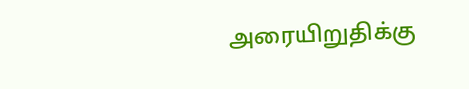அரையிறுதிக்கு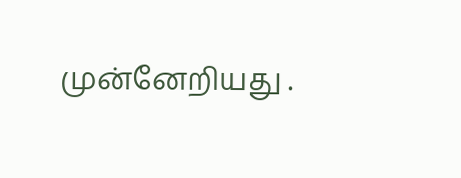முன்னேறியது .